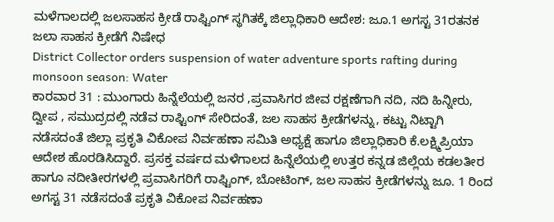ಮಳೆಗಾಲದಲ್ಲಿ ಜಲಸಾಹಸ ಕ್ರೀಡೆ ರಾಫ್ಟಿಂಗ್ ಸ್ಥಗಿತಕ್ಕೆ ಜಿಲ್ಲಾಧಿಕಾರಿ ಆದೇಶ: ಜೂ.1 ಅಗಸ್ಟ 31ರತನಕ ಜಲಾ ಸಾಹಸ ಕ್ರೀಡೆಗೆ ನಿಷೇಧ
District Collector orders suspension of water adventure sports rafting during monsoon season: Water
ಕಾರವಾರ 31 : ಮುಂಗಾರು ಹಿನ್ನೆಲೆಯಲ್ಲಿ ಜನರ ,ಪ್ರವಾಸಿಗರ ಜೀವ ರಕ್ಷಣೆಗಾಗಿ ನದಿ, ನದಿ ಹಿನ್ನೀರು, ದ್ವೀಪ , ಸಮುದ್ರದಲ್ಲಿ ನಡೆವ ರಾಫ್ಟಿಂಗ್ ಸೇರಿದಂತೆ, ಜಲ ಸಾಹಸ ಕ್ರೀಡೆಗಳನ್ನು, ಕಟ್ಟು ನಿಟ್ಟಾಗಿ ನಡೆಸದಂತೆ ಜಿಲ್ಲಾ ಪ್ರಕೃತಿ ವಿಕೋಪ ನಿರ್ವಹಣಾ ಸಮಿತಿ ಅಧ್ಯಕ್ಷೆ ಹಾಗೂ ಜಿಲ್ಲಾಧಿಕಾರಿ ಕೆ.ಲಕ್ಷ್ಮಿಪ್ರಿಯಾ ಆದೇಶ ಹೊರಡಿಸಿದ್ದಾರೆ. ಪ್ರಸಕ್ತ ವರ್ಷದ ಮಳೆಗಾಲದ ಹಿನ್ನೆಲೆಯಲ್ಲಿ ಉತ್ತರ ಕನ್ನಡ ಜಿಲ್ಲೆಯ ಕಡಲತೀರ ಹಾಗೂ ನದೀತೀರಗಳಲ್ಲಿ ಪ್ರವಾಸಿಗರಿಗೆ ರಾಫ್ಟಿಂಗ್, ಬೋಟಿಂಗ್, ಜಲ ಸಾಹಸ ಕ್ರೀಡೆಗಳನ್ನು ಜೂ. 1 ರಿಂದ ಅಗಸ್ಟ 31 ನಡೆಸದಂತೆ ಪ್ರಕೃತಿ ವಿಕೋಪ ನಿರ್ವಹಣಾ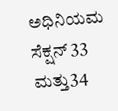ಅಧಿನಿಯಮ ಸೆಕ್ಷನ್ 33 ಮತ್ತು34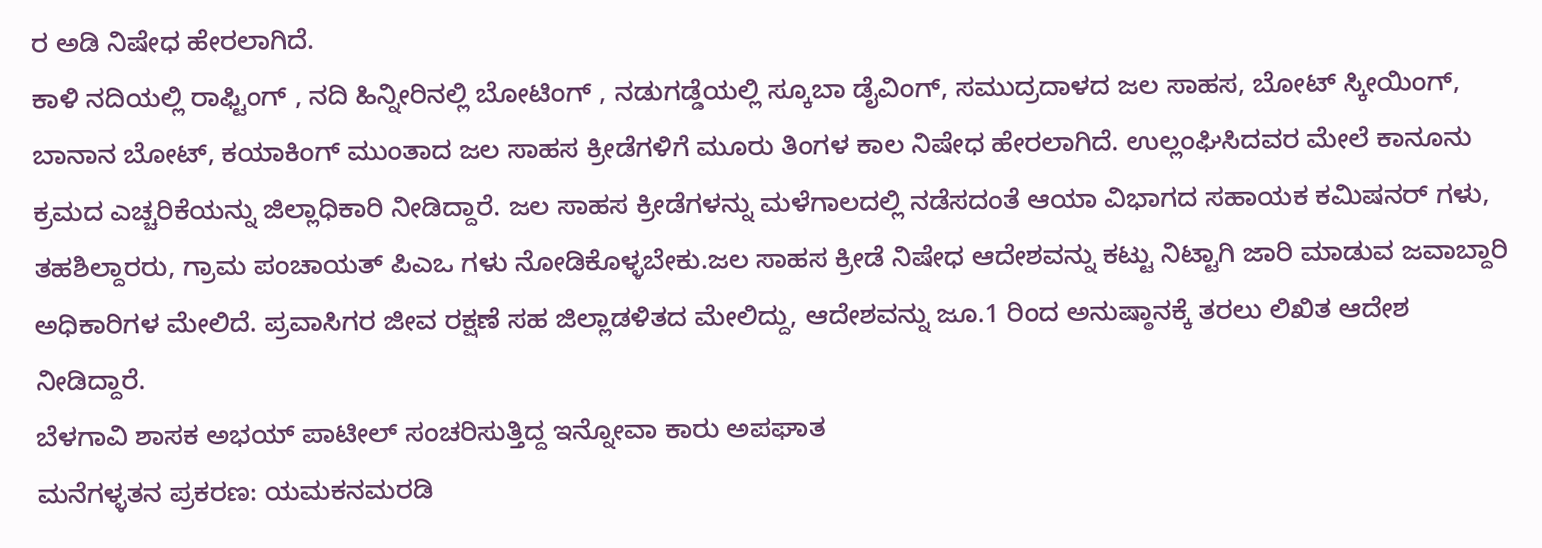ರ ಅಡಿ ನಿಷೇಧ ಹೇರಲಾಗಿದೆ.
ಕಾಳಿ ನದಿಯಲ್ಲಿ ರಾಫ್ಟಿಂಗ್ , ನದಿ ಹಿನ್ನೀರಿನಲ್ಲಿ ಬೋಟಿಂಗ್ , ನಡುಗಡ್ಡೆಯಲ್ಲಿ ಸ್ಕೂಬಾ ಡೈವಿಂಗ್, ಸಮುದ್ರದಾಳದ ಜಲ ಸಾಹಸ, ಬೋಟ್ ಸ್ಕೀಯಿಂಗ್, ಬಾನಾನ ಬೋಟ್, ಕಯಾಕಿಂಗ್ ಮುಂತಾದ ಜಲ ಸಾಹಸ ಕ್ರೀಡೆಗಳಿಗೆ ಮೂರು ತಿಂಗಳ ಕಾಲ ನಿಷೇಧ ಹೇರಲಾಗಿದೆ. ಉಲ್ಲಂಘಿಸಿದವರ ಮೇಲೆ ಕಾನೂನು ಕ್ರಮದ ಎಚ್ಚರಿಕೆಯನ್ನು ಜಿಲ್ಲಾಧಿಕಾರಿ ನೀಡಿದ್ದಾರೆ. ಜಲ ಸಾಹಸ ಕ್ರೀಡೆಗಳನ್ನು ಮಳೆಗಾಲದಲ್ಲಿ ನಡೆಸದಂತೆ ಆಯಾ ವಿಭಾಗದ ಸಹಾಯಕ ಕಮಿಷನರ್ ಗಳು, ತಹಶಿಲ್ದಾರರು, ಗ್ರಾಮ ಪಂಚಾಯತ್ ಪಿಎಒ ಗಳು ನೋಡಿಕೊಳ್ಳಬೇಕು.ಜಲ ಸಾಹಸ ಕ್ರೀಡೆ ನಿಷೇಧ ಆದೇಶವನ್ನು ಕಟ್ಟು ನಿಟ್ಟಾಗಿ ಜಾರಿ ಮಾಡುವ ಜವಾಬ್ದಾರಿ ಅಧಿಕಾರಿಗಳ ಮೇಲಿದೆ. ಪ್ರವಾಸಿಗರ ಜೀವ ರಕ್ಷಣೆ ಸಹ ಜಿಲ್ಲಾಡಳಿತದ ಮೇಲಿದ್ದು, ಆದೇಶವನ್ನು ಜೂ.1 ರಿಂದ ಅನುಷ್ಠಾನಕ್ಕೆ ತರಲು ಲಿಖಿತ ಆದೇಶ ನೀಡಿದ್ದಾರೆ.
ಬೆಳಗಾವಿ ಶಾಸಕ ಅಭಯ್ ಪಾಟೀಲ್ ಸಂಚರಿಸುತ್ತಿದ್ದ ಇನ್ನೋವಾ ಕಾರು ಅಪಘಾತ
ಮನೆಗಳ್ಳತನ ಪ್ರಕರಣ: ಯಮಕನಮರಡಿ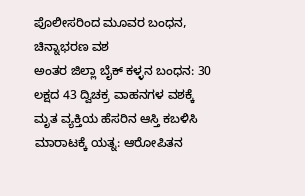ಪೊಲೀಸರಿಂದ ಮೂವರ ಬಂಧನ, ಚಿನ್ನಾಭರಣ ವಶ
ಅಂತರ ಜಿಲ್ಲಾ ಬೈಕ್ ಕಳ್ಳನ ಬಂಧನ: 30 ಲಕ್ಷದ 43 ದ್ವಿಚಕ್ರ ವಾಹನಗಳ ವಶಕ್ಕೆ
ಮೃತ ವ್ಯಕ್ತಿಯ ಹೆಸರಿನ ಆಸ್ತಿ ಕಬಳಿಸಿ ಮಾರಾಟಕ್ಕೆ ಯತ್ನ: ಆರೋಪಿತನ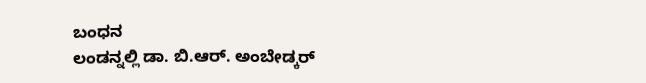ಬಂಧನ
ಲಂಡನ್ನಲ್ಲಿ ಡಾ. ಬಿ.ಆರ್. ಅಂಬೇಡ್ಕರ್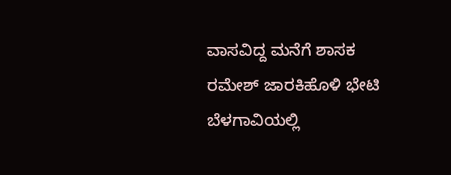ವಾಸವಿದ್ದ ಮನೆಗೆ ಶಾಸಕ ರಮೇಶ್ ಜಾರಕಿಹೊಳಿ ಭೇಟಿ
ಬೆಳಗಾವಿಯಲ್ಲಿ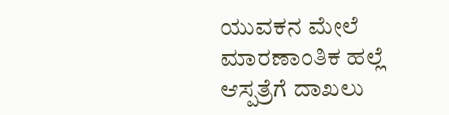ಯುವಕನ ಮೇಲೆ ಮಾರಣಾಂತಿಕ ಹಲ್ಲೆ ಆಸ್ಪತ್ರೆಗೆ ದಾಖಲು